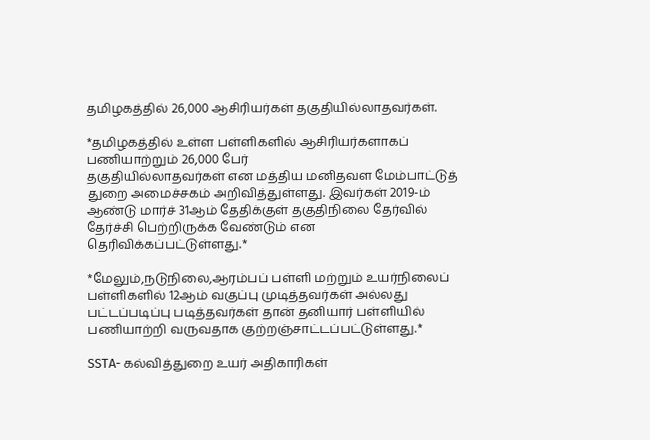தமிழகத்தில் 26,000 ஆசிரியர்கள் தகுதியில்லாதவர்கள்.

*தமிழகத்தில் உள்ள பள்ளிகளில் ஆசிரியர்களாகப் பணியாற்றும் 26,000 பேர்
தகுதியில்லாதவர்கள் என மத்திய மனிதவள மேம்பாட்டுத் துறை அமைச்சகம் அறிவித்துள்ளது. இவர்கள் 2019-ம் ஆண்டு மார்ச் 31ஆம் தேதிக்குள் தகுதிநிலை தேர்வில் தேர்ச்சி பெற்றிருக்க வேண்டும் என தெரிவிக்கப்பட்டுள்ளது.*

*மேலும்,நடுநிலை,ஆரம்பப் பள்ளி மற்றும் உயர்நிலைப் பள்ளிகளில் 12ஆம் வகுப்பு முடித்தவர்கள் அல்லது பட்டப்படிப்பு படித்தவர்கள் தான் தனியார் பள்ளியில் பணியாற்றி வருவதாக குற்றஞ்சாட்டப்பட்டுள்ளது.*

SSTA- கல்வித்துறை உயர் அதிகாரிகள்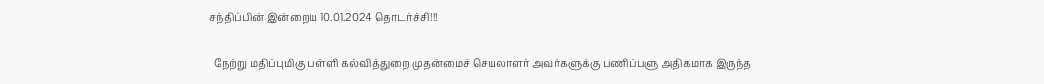சந்திப்பின் இன்றைய 10.01.2024 தொடர்ச்சி!!!

  நேற்று மதிப்புமிகு பள்ளி கல்வித்துறை முதன்மைச் செயலாளர் அவர்களுக்கு பணிப்பளு அதிகமாக இருந்த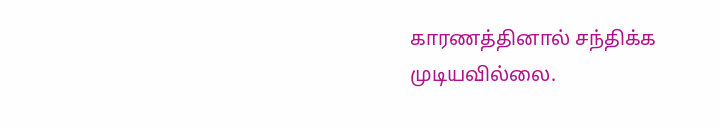காரணத்தினால் சந்திக்க முடியவில்லை.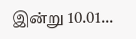இன்று 10.01...